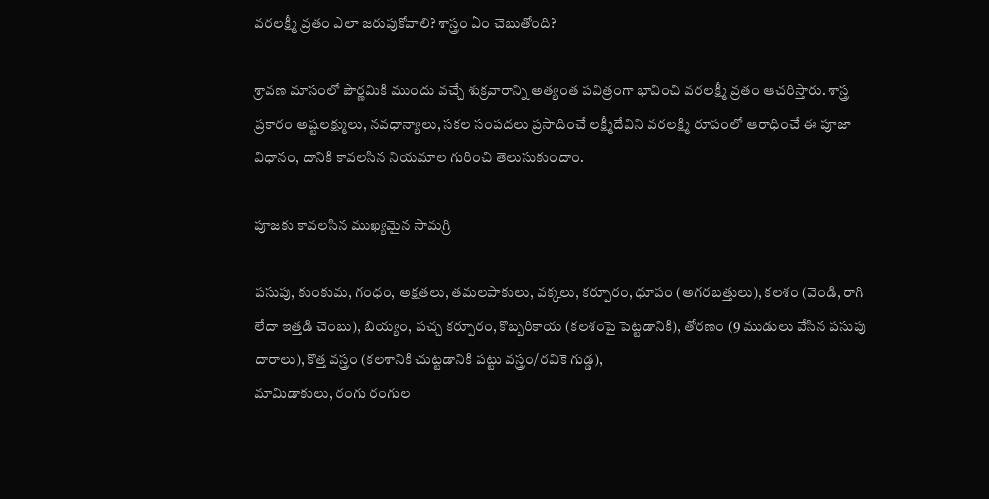వరలక్ష్మీ వ్రతం ఎలా జరుపుకోవాలి? శాస్త్రం ఏం చెబుతోంది?

శ్రావణ మాసంలో పౌర్ణమికి ముందు వచ్చే శుక్రవారాన్ని అత్యంత పవిత్రంగా భావించి వరలక్ష్మీ వ్రతం ఆచరిస్తారు. శాస్త్ర ప్రకారం అష్టలక్ష్ములు, నవధాన్యాలు, సకల సంపదలు ప్రసాదించే లక్ష్మీదేవిని వరలక్ష్మి రూపంలో ఆరాధించే ఈ పూజా విధానం, దానికి కావలసిన నియమాల గురించి తెలుసుకుందాం.

పూజకు కావలసిన ముఖ్యమైన సామగ్రి

పసుపు, కుంకుమ, గంధం, అక్షతలు, తమలపాకులు, వక్కలు, కర్పూరం, ధూపం (అగరబత్తులు), కలశం (వెండి, రాగి లేదా ఇత్తడి చెంబు), బియ్యం, పచ్చ కర్పూరం, కొబ్బరికాయ (కలశంపై పెట్టడానికి), తోరణం (9 ముడులు వేసిన పసుపు దారాలు), కొత్త వస్త్రం (కలశానికి చుట్టడానికి పట్టు వస్త్రం/రవికె గుడ్డ),
మామిడాకులు, రంగు రంగుల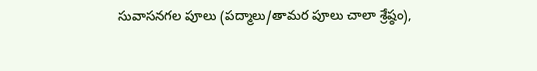సువాసనగల పూలు (పద్మాలు/తామర పూలు చాలా శ్రేష్ఠం),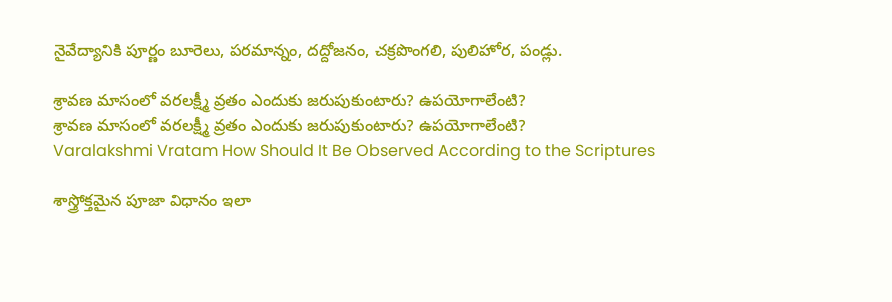నైవేద్యానికి పూర్ణం బూరెలు, పరమాన్నం, దద్దోజనం, చక్రపొంగలి, పులిహోర, పండ్లు.

శ్రావణ మాసంలో వరలక్ష్మీ వ్రతం ఎందుకు జరుపుకుంటారు? ఉపయోగాలేంటి?
శ్రావణ మాసంలో వరలక్ష్మీ వ్రతం ఎందుకు జరుపుకుంటారు? ఉపయోగాలేంటి?
Varalakshmi Vratam How Should It Be Observed According to the Scriptures

శాస్త్రోక్తమైన పూజా విధానం ఇలా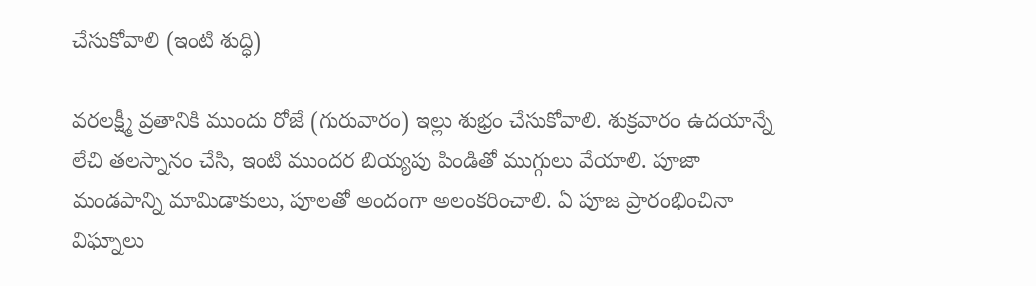చేసుకోవాలి (ఇంటి శుద్ధి)

వరలక్ష్మీ వ్రతానికి ముందు రోజే (గురువారం) ఇల్లు శుభ్రం చేసుకోవాలి. శుక్రవారం ఉదయాన్నే లేచి తలస్నానం చేసి, ఇంటి ముందర బియ్యపు పిండితో ముగ్గులు వేయాలి. పూజా మండపాన్ని మామిడాకులు, పూలతో అందంగా అలంకరించాలి. ఏ పూజ ప్రారంభించినా విఘ్నాలు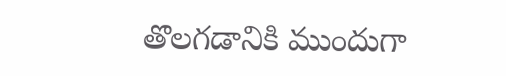తొలగడానికి ముందుగా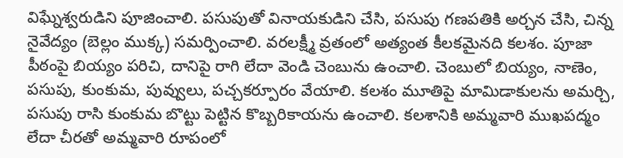విఘ్నేశ్వరుడిని పూజించాలి. పసుపుతో వినాయకుడిని చేసి, పసుపు గణపతికి అర్చన చేసి, చిన్న నైవేద్యం (బెల్లం ముక్క) సమర్పించాలి. వరలక్ష్మీ వ్రతంలో అత్యంత కీలకమైనది కలశం. పూజా పీఠంపై బియ్యం పరిచి, దానిపై రాగి లేదా వెండి చెంబును ఉంచాలి. చెంబులో బియ్యం, నాణెం, పసుపు, కుంకుమ, పువ్వులు, పచ్చకర్పూరం వేయాలి. కలశం మూతిపై మామిడాకులను అమర్చి, పసుపు రాసి కుంకుమ బొట్టు పెట్టిన కొబ్బరికాయను ఉంచాలి. కలశానికి అమ్మవారి ముఖపద్మం లేదా చీరతో అమ్మవారి రూపంలో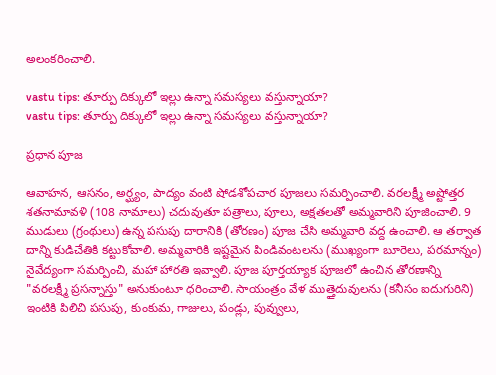అలంకరించాలి.

vastu tips: తూర్పు దిక్కులో ఇల్లు ఉన్నా సమస్యలు వస్తున్నాయా?
vastu tips: తూర్పు దిక్కులో ఇల్లు ఉన్నా సమస్యలు వస్తున్నాయా?

ప్రధాన పూజ

ఆవాహన, ఆసనం, అర్ఘ్యం, పాద్యం వంటి షోడశోపచార పూజలు సమర్పించాలి. వరలక్ష్మీ అష్టోత్తర శతనామావళి (108 నామాలు) చదువుతూ పత్రాలు, పూలు, అక్షతలతో అమ్మవారిని పూజించాలి. 9 ముడులు (గ్రంథులు) ఉన్న పసుపు దారానికి (తోరణం) పూజ చేసి అమ్మవారి వద్ద ఉంచాలి. ఆ తర్వాత దాన్ని కుడిచేతికి కట్టుకోవాలి. అమ్మవారికి ఇష్టమైన పిండివంటలను (ముఖ్యంగా బూరెలు, పరమాన్నం) నైవేద్యంగా సమర్పించి, మహా హారతి ఇవ్వాలి. పూజ పూర్తయ్యాక పూజలో ఉంచిన తోరణాన్ని "వరలక్ష్మీ ప్రసన్నాస్తు" అనుకుంటూ ధరించాలి. సాయంత్రం వేళ ముత్తైదువులను (కనీసం ఐదుగురిని) ఇంటికి పిలిచి పసుపు, కుంకుమ, గాజులు, పండ్లు, పువ్వులు,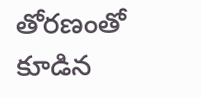తోరణంతో కూడిన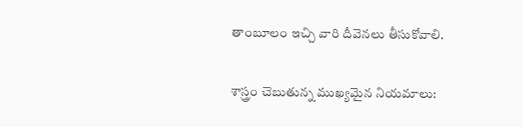తాంబూలం ఇచ్చి వారి దీవెనలు తీసుకోవాలి.

శాస్త్రం చెబుతున్న ముఖ్యమైన నియమాలు: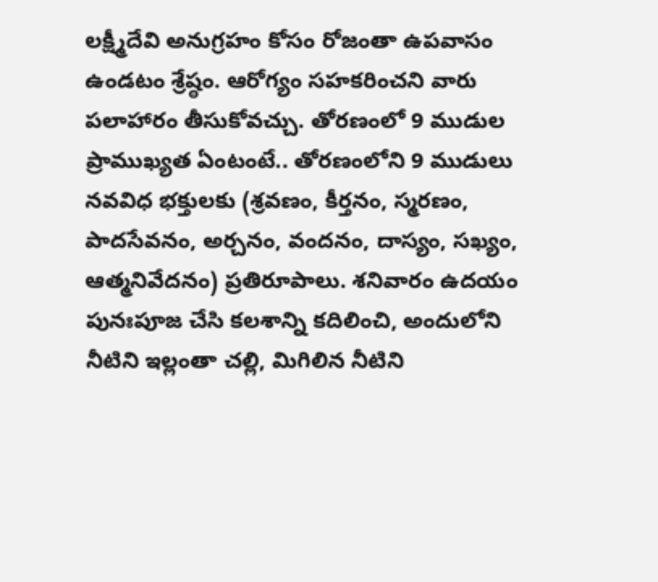లక్ష్మీదేవి అనుగ్రహం కోసం రోజంతా ఉపవాసం ఉండటం శ్రేష్ఠం. ఆరోగ్యం సహకరించని వారు పలాహారం తీసుకోవచ్చు. తోరణంలో 9 ముడుల ప్రాముఖ్యత ఏంటంటే.. తోరణంలోని 9 ముడులు నవవిధ భక్తులకు (శ్రవణం, కీర్తనం, స్మరణం, పాదసేవనం, అర్చనం, వందనం, దాస్యం, సఖ్యం, ఆత్మనివేదనం) ప్రతిరూపాలు. శనివారం ఉదయం పునఃపూజ చేసి కలశాన్ని కదిలించి, అందులోని నీటిని ఇల్లంతా చల్లి, మిగిలిన నీటిని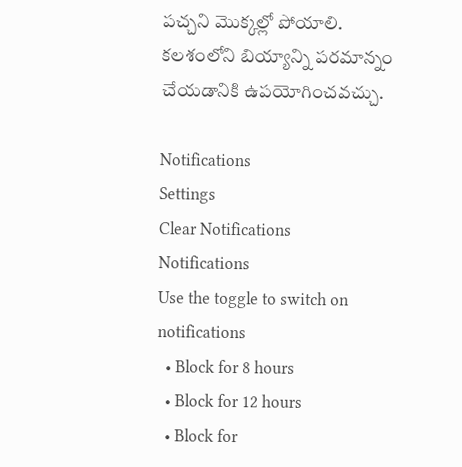పచ్చని మొక్కల్లో పోయాలి. కలశంలోని బియ్యాన్ని పరమాన్నం చేయడానికి ఉపయోగించవచ్చు.

Notifications
Settings
Clear Notifications
Notifications
Use the toggle to switch on notifications
  • Block for 8 hours
  • Block for 12 hours
  • Block for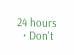24 hours
  • Don't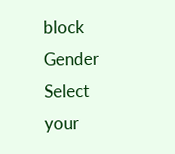block
Gender
Select your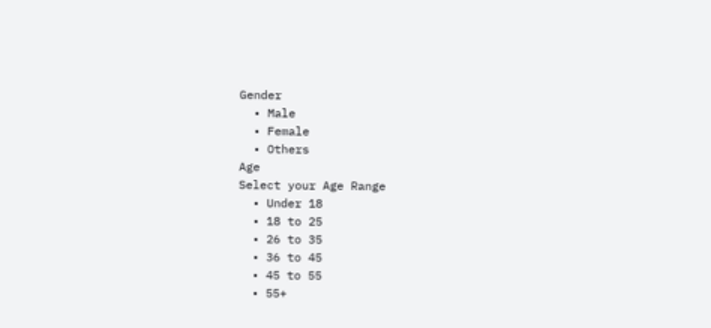Gender
  • Male
  • Female
  • Others
Age
Select your Age Range
  • Under 18
  • 18 to 25
  • 26 to 35
  • 36 to 45
  • 45 to 55
  • 55+